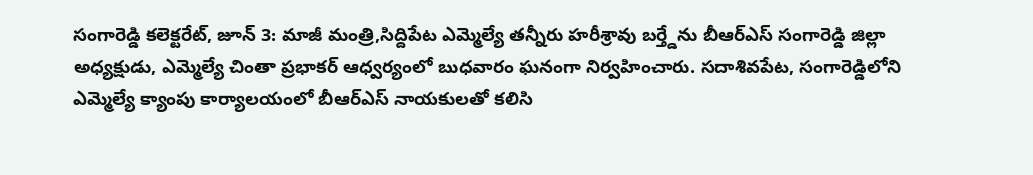సంగారెడ్డి కలెక్టరేట్, జూన్ 3: మాజీ మంత్రి,సిద్దిపేట ఎమ్మెల్యే తన్నీరు హరీశ్రావు బర్త్డేను బీఆర్ఎస్ సంగారెడ్డి జిల్లా అధ్యక్షుడు, ఎమ్మెల్యే చింతా ప్రభాకర్ ఆధ్వర్యంలో బుధవారం ఘనంగా నిర్వహించారు. సదాశివపేట, సంగారెడ్డిలోని ఎమ్మెల్యే క్యాంపు కార్యాలయంలో బీఆర్ఎస్ నాయకులతో కలిసి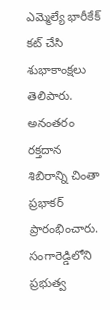ఎమ్మెల్యే భారీకేక్ కట్ చేసి శుభాకాంక్షలు తెలిపారు. అనంతరం రక్తదాన శిబిరాన్ని చింతా ప్రభాకర్ ప్రారంభించారు. సంగారెడ్డిలోని ప్రభుత్వ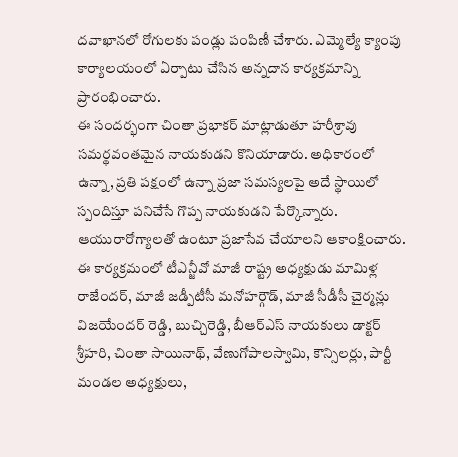దవాఖానలో రోగులకు పండ్లు పంపిణీ చేశారు. ఎమ్మెల్యే క్యాంపు కార్యాలయంలో ఏర్పాటు చేసిన అన్నదాన కార్యక్రమాన్ని ప్రారంభించారు.
ఈ సందర్భంగా చింతా ప్రభాకర్ మాట్లాడుతూ హరీశ్రావు సమర్థవంతమైన నాయకుడని కొనియాడారు. అధికారంలో ఉన్నా, ప్రతి పక్షంలో ఉన్నా ప్రజా సమస్యలపై అదే స్థాయిలో స్పందిస్తూ పనిచేసే గొప్ప నాయకుడని పేర్కొన్నారు. ఆయురారోగ్యాలతో ఉంటూ ప్రజాసేవ చేయాలని ఆకాంక్షించారు. ఈ కార్యక్రమంలో టీఎన్జీవో మాజీ రాష్ట్ర అధ్యక్షుడు మామిళ్ల రాజేందర్, మాజీ జడ్పీటీసీ మనోహర్గౌడ్, మాజీ సీడీసీ చైర్మన్లు విజయేందర్ రెడ్డి, బుచ్చిరెడ్డి, బీఆర్ఎస్ నాయకులు డాక్టర్ శ్రీహరి, చింతా సాయినాథ్, వేణుగోపాలస్వామి, కౌన్సిలర్లు, పార్టీ మండల అధ్యక్షులు,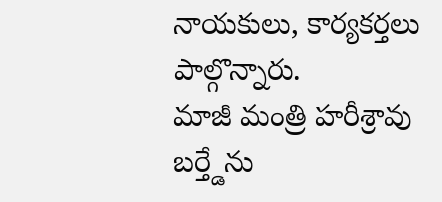నాయకులు, కార్యకర్తలు పాల్గొన్నారు.
మాజీ మంత్రి హరీశ్రావు బర్త్డేను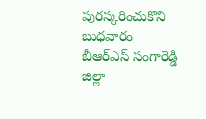పురస్కరించుకొని బుధవారం బీఆర్ఎస్ సంగారెడ్డి జిల్లా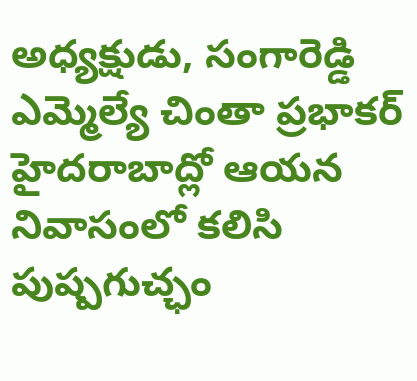అధ్యక్షుడు, సంగారెడ్డి ఎమ్మెల్యే చింతా ప్రభాకర్ హైదరాబాద్లో ఆయన నివాసంలో కలిసి పుష్పగుచ్ఛం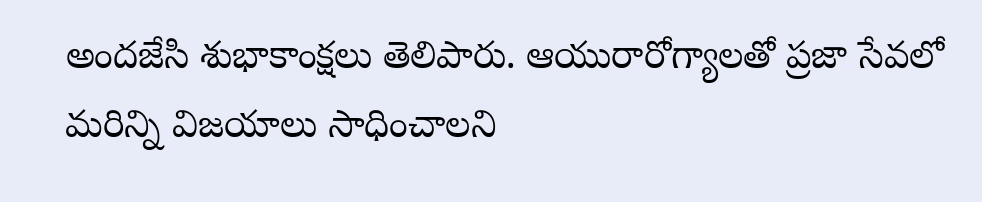అందజేసి శుభాకాంక్షలు తెలిపారు. ఆయురారోగ్యాలతో ప్రజా సేవలో మరిన్ని విజయాలు సాధించాలని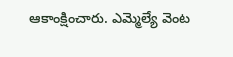ఆకాంక్షించారు. ఎమ్మెల్యే వెంట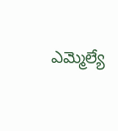ఎమ్మెల్యే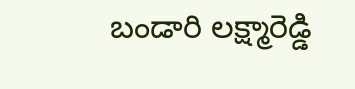బండారి లక్ష్మారెడ్డి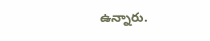ఉన్నారు.